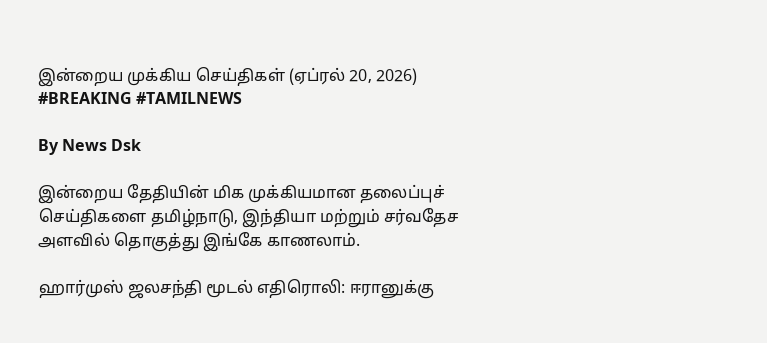இன்றைய முக்கிய செய்திகள் (ஏப்ரல் 20, 2026) #BREAKING #TAMILNEWS

By News Dsk

இன்றைய தேதியின் மிக முக்கியமான தலைப்புச் செய்திகளை தமிழ்நாடு, இந்தியா மற்றும் சர்வதேச அளவில் தொகுத்து இங்கே காணலாம்.

ஹார்முஸ் ஜலசந்தி மூடல் எதிரொலி: ஈரானுக்கு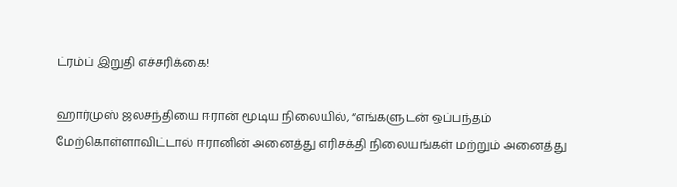ட்ரம்ப் இறுதி எச்சரிக்கை!

ஹார்முஸ் ஜலசந்தியை ஈரான் மூடிய நிலையில், “எங்களுடன் ஒப்பந்தம் மேற்கொள்ளாவிட்டால் ஈரானின் அனைத்து எரிசக்தி நிலையங்கள் மற்றும் அனைத்து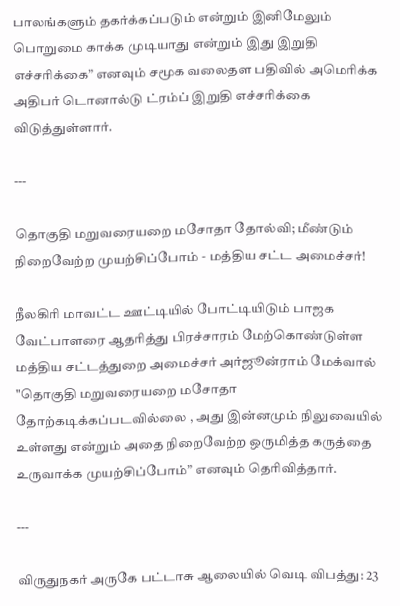பாலங்களும் தகர்க்கப்படும் என்றும் இனிமேலும் பொறுமை காக்க முடியாது என்றும் இது இறுதி எச்சரிக்கை” எனவும் சமூக வலைதள பதிவில் அமெரிக்க அதிபர் டொனால்டு ட்ரம்ப் இறுதி எச்சரிக்கை விடுத்துள்ளார்.

---

தொகுதி மறுவரையறை மசோதா தோல்வி; மீண்டும் நிறைவேற்ற முயற்சிப்போம் - மத்திய சட்ட அமைச்சர்!

நீலகிரி மாவட்ட ஊட்டியில் போட்டியிடும் பாஜக வேட்பாளரை ஆதரித்து பிரச்சாரம் மேற்கொண்டுள்ள மத்திய சட்டத்துறை அமைச்சர் அர்ஜூன்ராம் மேக்வால் "தொகுதி மறுவரையறை மசோதா தோற்கடிக்கப்படவில்லை , அது இன்னமும் நிலுவையில் உள்ளது என்றும் அதை நிறைவேற்ற ஒருமித்த கருத்தை உருவாக்க முயற்சிப்போம்” எனவும் தெரிவித்தார்.

---

விருதுநகர் அருகே பட்டாசு ஆலையில் வெடி விபத்து: 23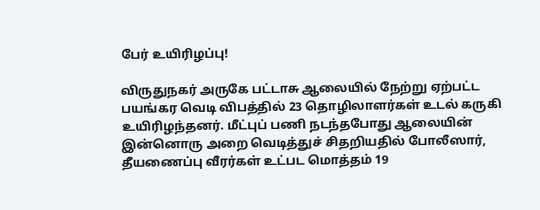பேர் உயிரிழப்பு!

விருதுநகர் அருகே பட்டாசு ஆலையில் நேற்று ஏற்பட்ட பயங்கர வெடி விபத்தில் 23 தொழிலாளர்கள் உடல் கருகி உயிரிழந்தனர். மீட்புப் பணி நடந்தபோது ஆலையின் இன்னொரு அறை வெடித்துச் சிதறியதில் போலீஸார், தீயணைப்பு வீரர்கள் உட்பட மொத்தம் 19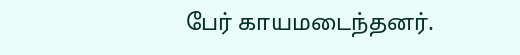பேர் காயமடைந்தனர்.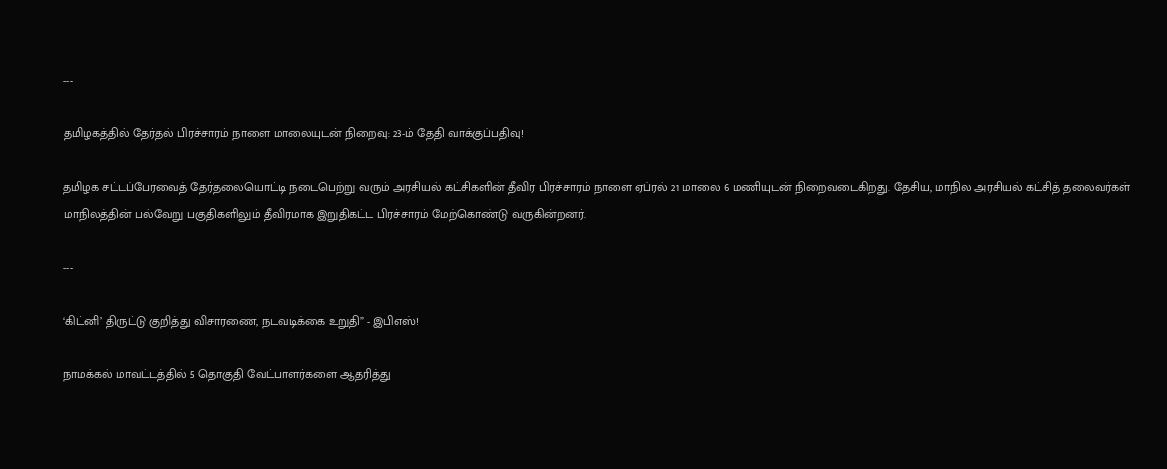---

தமிழகத்தில் தேர்தல் பிரச்சாரம் நாளை மாலையுடன் நிறைவு: 23-ம் தேதி வாக்குப்பதிவு!

தமிழக சட்டப்பேரவைத் தேர்தலையொட்டி நடைபெற்று வரும் அரசியல் கட்சிகளின் தீவிர பிரச்சாரம் நாளை ஏப்ரல் 21 மாலை 6 மணியுடன் நிறைவடைகிறது. தேசிய, மாநில அரசியல் கட்சித் தலைவர்கள் மாநிலத்தின் பல்வேறு பகுதிகளிலும் தீவிரமாக இறுதிகட்ட பிரச்சாரம் மேற்கொண்டு வருகின்றனர்.

---

‘கிட்னி’ திருட்டு குறித்து விசாரணை, நடவடிக்கை உறுதி” - இபிஎஸ்!

நாமக்கல் மாவட்டத்தில் 5 தொகுதி வேட்பாளர்களை ஆதரித்து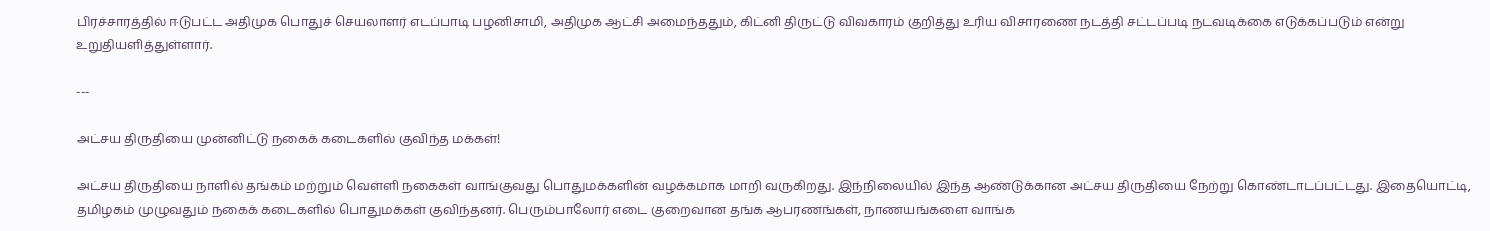பிரச்சாரத்தில் ஈடுபட்ட அதிமுக பொதுச் செயலாளர் எடப்பாடி பழனிசாமி, அதிமுக ஆட்சி அமைந்ததும், கிட்னி திருட்டு விவகாரம் குறித்து உரிய விசாரணை நடத்தி சட்டப்படி நடவடிக்கை எடுக்கப்படும் என்று உறுதியளித்துள்ளார்.

---

அட்சய திருதியை முன்னிட்டு நகைக் கடைகளில் குவிந்த மக்கள்!

அட்சய திருதியை நாளில் தங்கம் மற்றும் வெள்ளி நகைகள் வாங்குவது பொதுமக்களின் வழக்கமாக மாறி வருகிறது. இந்நிலையில் இந்த ஆண்டுக்கான அட்சய திருதியை நேற்று கொண்டாடப்பட்டது. இதையொட்டி, தமிழகம் முழுவதும் நகைக் கடைகளில் பொதுமக்கள் குவிந்தனர். பெரும்பாலோர் எடை குறைவான தங்க ஆபரணங்கள், நாணயங்களை வாங்க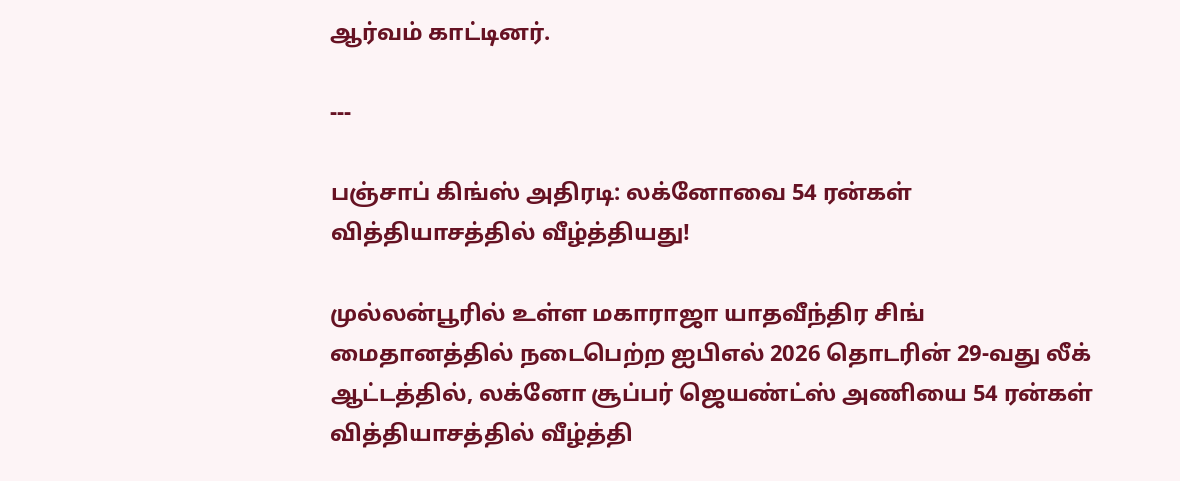ஆர்வம் காட்டினர்.

---

பஞ்சாப் கிங்ஸ் அதிரடி: லக்னோவை 54 ரன்கள் வித்தியாசத்தில் வீழ்த்தியது!

முல்லன்பூரில் உள்ள மகாராஜா யாதவீந்திர சிங் மைதானத்தில் நடைபெற்ற ஐபிஎல் 2026 தொடரின் 29-வது லீக் ஆட்டத்தில், லக்னோ சூப்பர் ஜெயண்ட்ஸ் அணியை 54 ரன்கள் வித்தியாசத்தில் வீழ்த்தி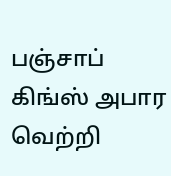பஞ்சாப் கிங்ஸ் அபார வெற்றி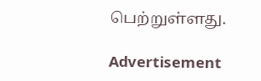பெற்றுள்ளது.

Advertisement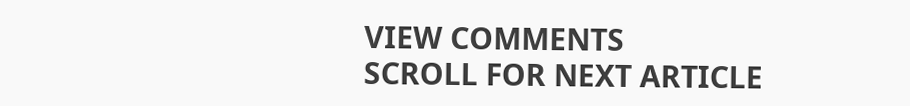VIEW COMMENTS
SCROLL FOR NEXT ARTICLE